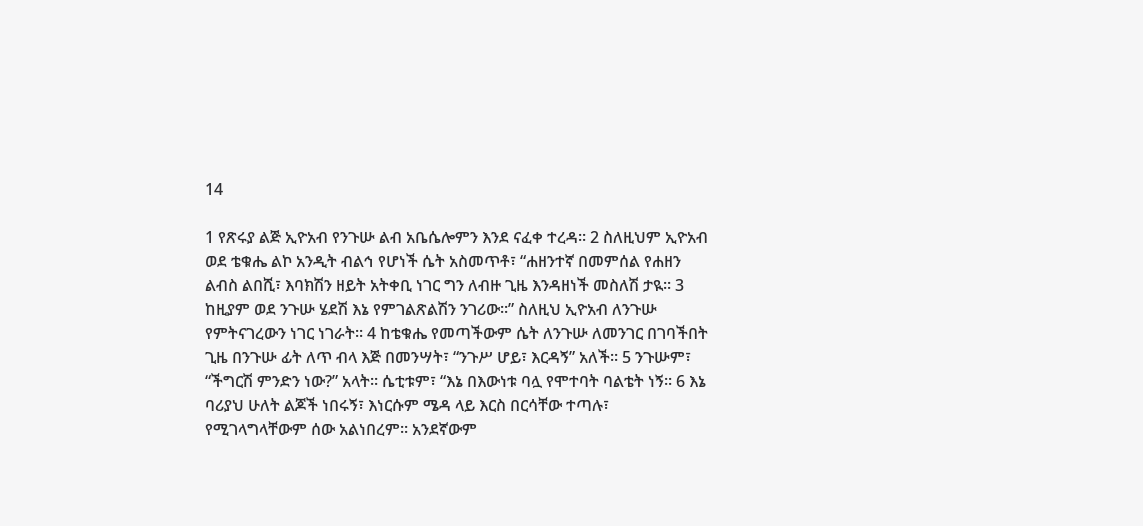14

1 የጽሩያ ልጅ ኢዮአብ የንጉሡ ልብ አቤሴሎምን እንደ ናፈቀ ተረዳ፡፡ 2 ስለዚህም ኢዮአብ ወደ ቴቁሔ ልኮ አንዲት ብልኅ የሆነች ሴት አስመጥቶ፣ “ሐዘንተኛ በመምሰል የሐዘን ልብስ ልበሺ፣ እባክሽን ዘይት አትቀቢ ነገር ግን ለብዙ ጊዜ እንዳዘነች መስለሽ ታዪ፡፡ 3 ከዚያም ወደ ንጉሡ ሄደሽ እኔ የምገልጽልሽን ንገሪው፡፡” ስለዚህ ኢዮአብ ለንጉሡ የምትናገረውን ነገር ነገራት፡፡ 4 ከቴቁሔ የመጣችውም ሴት ለንጉሡ ለመንገር በገባችበት ጊዜ በንጉሡ ፊት ለጥ ብላ እጅ በመንሣት፣ “ንጉሥ ሆይ፣ እርዳኝ” አለች፡፡ 5 ንጉሡም፣ “ችግርሽ ምንድን ነው?” አላት፡፡ ሴቲቱም፣ “እኔ በእውነቱ ባሏ የሞተባት ባልቴት ነኝ፡፡ 6 እኔ ባሪያህ ሁለት ልጆች ነበሩኝ፣ እነርሱም ሜዳ ላይ እርስ በርሳቸው ተጣሉ፣ የሚገላግላቸውም ሰው አልነበረም፡፡ አንደኛውም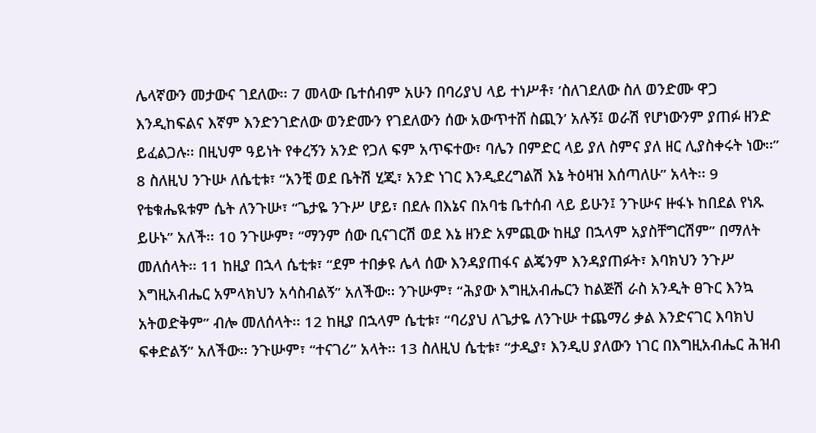ሌላኛውን መታውና ገደለው፡፡ 7 መላው ቤተሰብም አሁን በባሪያህ ላይ ተነሥቶ፣ ’ስለገደለው ስለ ወንድሙ ዋጋ እንዲከፍልና እኛም እንድንገድለው ወንድሙን የገደለውን ሰው አውጥተሸ ስጪን’ አሉኝ፤ ወራሽ የሆነውንም ያጠፉ ዘንድ ይፈልጋሉ፡፡ በዚህም ዓይነት የቀረኝን አንድ የጋለ ፍም አጥፍተው፣ ባሌን በምድር ላይ ያለ ስምና ያለ ዘር ሊያስቀሩት ነው፡፡” 8 ስለዚህ ንጉሡ ለሴቲቱ፣ “አንቺ ወደ ቤትሽ ሂጂ፣ አንድ ነገር እንዲደረግልሽ እኔ ትዕዛዝ እሰጣለሁ” አላት፡፡ 9 የቴቁሔዪቱም ሴት ለንጉሡ፣ “ጌታዬ ንጉሥ ሆይ፣ በደሉ በእኔና በአባቴ ቤተሰብ ላይ ይሁን፤ ንጉሡና ዙፋኑ ከበደል የነጹ ይሁኑ” አለች፡፡ 10 ንጉሡም፣ “ማንም ሰው ቢናገርሽ ወደ እኔ ዘንድ አምጪው ከዚያ በኋላም አያስቸግርሽም” በማለት መለሰላት፡፡ 11 ከዚያ በኋላ ሴቲቱ፣ “ደም ተበቃዩ ሌላ ሰው እንዳያጠፋና ልጄንም እንዳያጠፉት፣ እባክህን ንጉሥ እግዚአብሔር አምላክህን አሳስብልኝ” አለችው፡፡ ንጉሡም፣ “ሕያው እግዚአብሔርን ከልጅሽ ራስ አንዲት ፀጉር እንኳ አትወድቅም” ብሎ መለሰላት፡፡ 12 ከዚያ በኋላም ሴቲቱ፣ “ባሪያህ ለጌታዬ ለንጉሡ ተጨማሪ ቃል እንድናገር እባክህ ፍቀድልኝ” አለችው፡፡ ንጉሡም፣ “ተናገሪ” አላት፡፡ 13 ስለዚህ ሴቲቱ፣ “ታዲያ፣ እንዲሀ ያለውን ነገር በእግዚአብሔር ሕዝብ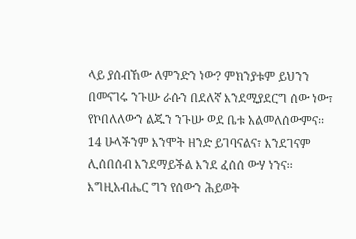ላይ ያሰብኸው ለምንድን ነው? ምክንያቱም ይህንን በመናገሩ ንጉሡ ራሱን በደለኛ እንደሚያደርግ ሰው ነው፣ የኮበለለውን ልጁን ንጉሡ ወደ ቤቱ አልመለሰውምና፡፡ 14 ሁላችንም እንሞት ዘንድ ይገባናልና፣ እንደገናም ሊሰበሰብ እንደማይችል እንደ ፈሰሰ ውሃ ነንና፡፡ እግዚአብሔር ግን የሰውን ሕይወት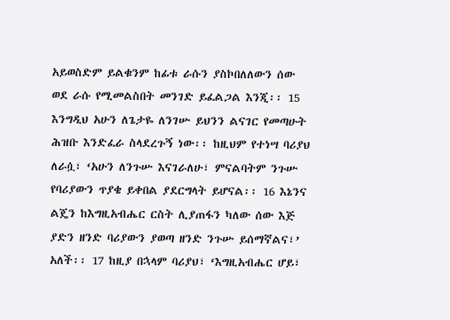አይወስድም ይልቁንም ከፊቱ ራሱን ያስኮበለለውን ሰው ወደ ራሱ የሚመልስበት መንገድ ይፈልጋል እንጂ፡፡ 15 እንግዲህ አሁን ለጌታዬ ለንገሡ ይህንን ልናገር የመጣሁት ሕዝቡ እንድፈራ ስላደረጉኝ ነው፡፡ ከዚህም የተነሣ ባሪያህ ለራሷ፣ ‘አሁን ለንጉሡ እናገራለሁ፣ ምናልባትም ንጉሡ የባሪያውን ጥያቄ ይቀበል ያደርግላት ይሆናል፡፡ 16 እኔንና ልጄን ከእግዚአብሔር ርስት ሊያጠፋን ካለው ሰው እጅ ያድን ዘንድ ባሪያውን ያወጣ ዘንድ ንጉሡ ይሰማኛልና፣’ አለች፡፡ 17 ከዚያ በኋላም ባሪያህ፣ ‘እግዚአብሔር ሆይ፣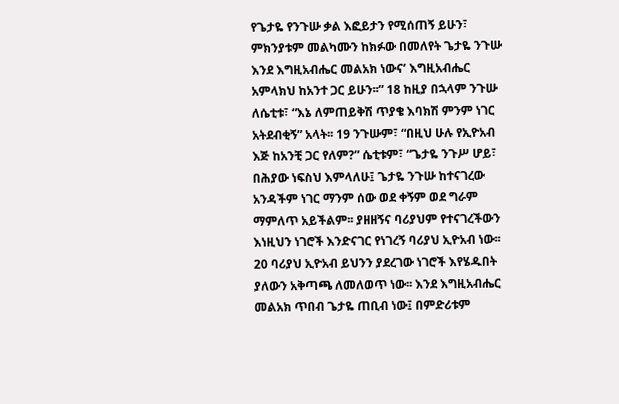የጌታዬ የንጉሡ ቃል እፎይታን የሚሰጠኝ ይሁን፣ ምክንያቱም መልካሙን ከክፉው በመለየት ጌታዬ ንጉሡ እንደ እግዚአብሔር መልአክ ነውና’ እግዚአብሔር አምላክህ ከአንተ ጋር ይሁን፡፡” 18 ከዚያ በኋላም ንጉሡ ለሴቲቱ፣ “እኔ ለምጠይቅሽ ጥያቄ እባክሽ ምንም ነገር አትደብቂኝ” አላት፡፡ 19 ንጉሡም፣ “በዚህ ሁሉ የኢዮአብ እጅ ከአንቺ ጋር የለም?” ሴቲቱም፣ “ጌታዬ ንጉሥ ሆይ፣ በሕያው ነፍስህ እምላለሁ፤ ጌታዬ ንጉሡ ከተናገረው አንዳችም ነገር ማንም ሰው ወደ ቀኝም ወደ ግራም ማምለጥ አይችልም፡፡ ያዘዘኝና ባሪያህም የተናገረችውን እነዚህን ነገሮች እንድናገር የነገረኝ ባሪያህ ኢዮአብ ነው፡፡ 20 ባሪያህ ኢዮአብ ይህንን ያደረገው ነገሮች እየሄዱበት ያለውን አቅጣጫ ለመለወጥ ነው፡፡ እንደ እግዚአብሔር መልአክ ጥበብ ጌታዬ ጠቢብ ነው፤ በምድሪቱም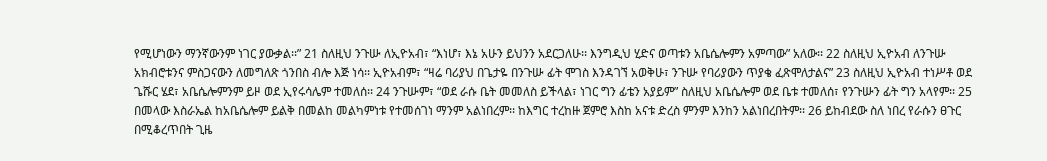የሚሆነውን ማንኛውንም ነገር ያውቃል፡፡” 21 ስለዚህ ንጉሡ ለኢዮአብ፣ “እነሆ፣ እኔ አሁን ይህንን አደርጋለሁ፡፡ እንግዲህ ሂድና ወጣቱን አቤሴሎምን አምጣው” አለው፡፡ 22 ስለዚህ ኢዮአብ ለንጉሡ አክብሮቱንና ምስጋናውን ለመግለጽ ጎንበስ ብሎ እጅ ነሳ፡፡ ኢዮአብም፣ “ዛሬ ባሪያህ በጌታዬ በንጉሡ ፊት ሞገስ እንዳገኘ አወቅሁ፣ ንጉሡ የባሪያውን ጥያቄ ፈጽሞለታልና” 23 ስለዚህ ኢዮአብ ተነሥቶ ወደ ጌሹር ሄደ፣ አቤሴሎምንም ይዞ ወደ ኢየሩሳሌም ተመለሰ፡፡ 24 ንጉሡም፣ “ወደ ራሱ ቤት መመለስ ይችላል፣ ነገር ግን ፊቴን አያይም” ስለዚህ አቤሴሎም ወደ ቤቱ ተመለሰ፣ የንጉሡን ፊት ግን አላየም፡፡ 25 በመላው እስራኤል ከአቤሴሎም ይልቅ በመልከ መልካምነቱ የተመሰገነ ማንም አልነበረም፡፡ ከእግር ተረከዙ ጀምሮ እስከ አናቱ ድረስ ምንም እንከን አልነበረበትም፡፡ 26 ይከብደው ስለ ነበረ የራሱን ፀጉር በሚቆረጥበት ጊዜ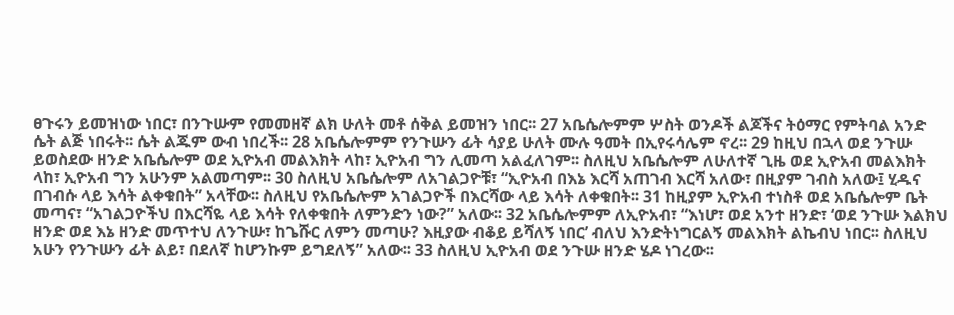ፀጉሩን ይመዝነው ነበር፣ በንጉሡም የመመዘኛ ልክ ሁለት መቶ ሰቅል ይመዝን ነበር፡፡ 27 አቤሴሎምም ሦስት ወንዶች ልጆችና ትዕማር የምትባል አንድ ሴት ልጅ ነበሩት፡፡ ሴት ልጁም ውብ ነበረች፡፡ 28 አቤሴሎምም የንጉሡን ፊት ሳያይ ሁለት ሙሉ ዓመት በኢየሩሳሌም ኖረ፡፡ 29 ከዚህ በኋላ ወደ ንጉሡ ይወስደው ዘንድ አቤሴሎም ወደ ኢዮአብ መልእክት ላከ፣ ኢዮአብ ግን ሊመጣ አልፈለገም፡፡ ስለዚህ አቤሴሎም ለሁለተኛ ጊዜ ወደ ኢዮአብ መልእክት ላከ፣ ኢዮአብ ግን አሁንም አልመጣም፡፡ 30 ስለዚህ አቤሴሎም ለአገልጋዮቹ፣ “ኢዮአብ በእኔ እርሻ አጠገብ እርሻ አለው፣ በዚያም ገብስ አለው፤ ሂዱና በገብሱ ላይ እሳት ልቀቁበት” አላቸው፡፡ ስለዚህ የአቤሴሎም አገልጋዮች በእርሻው ላይ እሳት ለቀቁበት፡፡ 31 ከዚያም ኢዮአብ ተነስቶ ወደ አቤሴሎም ቤት መጣና፣ “አገልጋዮችህ በእርሻዬ ላይ እሳት የለቀቁበት ለምንድን ነው?” አለው፡፡ 32 አቤሴሎምም ለኢዮአብ፣ “እነሆ፣ ወደ አንተ ዘንድ፣ ‘ወደ ንጉሡ እልክህ ዘንድ ወደ እኔ ዘንድ መጥተህ ለንጉሡ፣ ከጌሹር ለምን መጣሁ? እዚያው ብቆይ ይሻለኝ ነበር’ ብለህ እንድትነግርልኝ መልእክት ልኬብህ ነበር፡፡ ስለዚህ አሁን የንጉሡን ፊት ልይ፣ በደለኛ ከሆንኩም ይግደለኝ” አለው፡፡ 33 ስለዚህ ኢዮአብ ወደ ንጉሡ ዘንድ ሄዶ ነገረው፡፡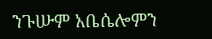ንጉሡም አቤሴሎምን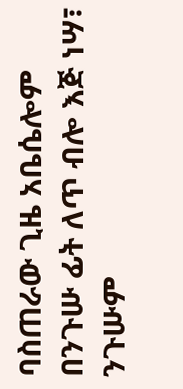ባስጠራው ጊዜ አቤሴሎም በንጉሡ ፊት ለጥ ብሎ እጅ ነሣ፣ ንጉሡም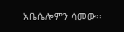አቤሴሎምን ሳመው፡፡